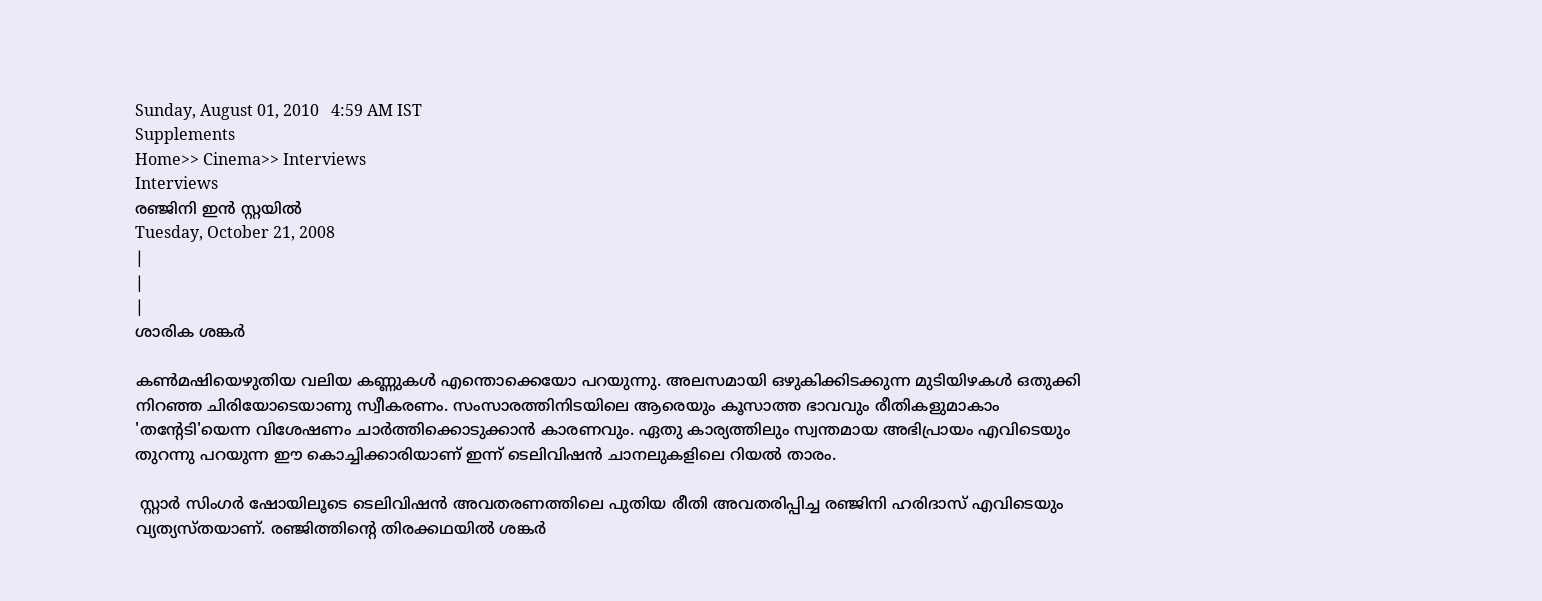Sunday, August 01, 2010   4:59 AM IST
Supplements
Home>> Cinema>> Interviews
Interviews
രഞ്ജിനി ഇന്‍ സ്റ്റയില്‍
Tuesday, October 21, 2008
|
|
|
ശാരിക ശങ്കര്‍

കണ്‍മഷിയെഴുതിയ വലിയ കണ്ണുകള്‍ എന്തൊക്കെയോ പറയുന്നു. അലസമായി ഒഴുകിക്കിടക്കുന്ന മുടിയിഴകള്‍ ഒതുക്കി നിറഞ്ഞ ചിരിയോടെയാണു സ്വീകരണം. സംസാരത്തിനിടയിലെ ആരെയും കൂസാത്ത ഭാവവും രീതികളുമാകാം 'തന്റേടി'യെന്ന വിശേഷണം ചാര്‍ത്തിക്കൊടുക്കാന്‍ കാരണവും. ഏതു കാര്യത്തിലും സ്വന്തമായ അഭിപ്രായം എവിടെയും തുറന്നു പറയുന്ന ഈ കൊച്ചിക്കാരിയാണ്‌ ഇന്ന്‌ ടെലിവിഷന്‍ ചാനലുകളിലെ റിയല്‍ താരം.

 സ്റ്റാര്‍ സിംഗര്‍ ഷോയിലൂടെ ടെലിവിഷന്‍ അവതരണത്തിലെ പുതിയ രീതി അവതരിപ്പിച്ച രഞ്ജിനി ഹരിദാസ്‌ എവിടെയും വ്യത്യസ്തയാണ്‌. രഞ്ജിത്തിന്റെ തിരക്കഥയില്‍ ശങ്കര്‍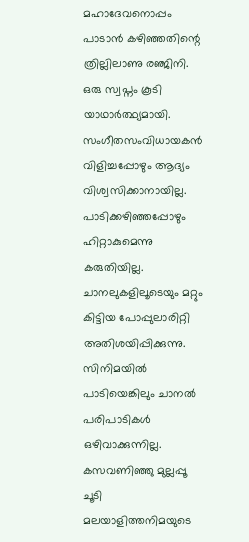മഹാദേവനൊപ്പം പാടാന്‍ കഴിഞ്ഞതിന്റെ ത്രില്ലിലാണു രഞ്ജിനി. ഒരു സ്വപ്നം കൂടി യാഥാര്‍ത്ഥ്യമായി. സംഗീതസംവിധായകന്‍ വിളിച്ചപ്പോഴും ആദ്യം വിശ്വസിക്കാനായില്ല. പാടിക്കഴിഞ്ഞപ്പോഴും ഹിറ്റാകുമെന്നു കരുതിയില്ല. ചാനലുകളിലൂടെയും മറ്റും കിട്ടിയ പോപ്പുലാരിറ്റി അതിശയിപ്പിക്കുന്നു. സിനിമയില്‍ പാടിയെങ്കിലും ചാനല്‍ പരിപാടികള്‍ ഒഴിവാക്കുന്നില്ല. കസവണിഞ്ഞു മുല്ലപ്പൂ ചൂടി മലയാളിത്തനിമയുടെ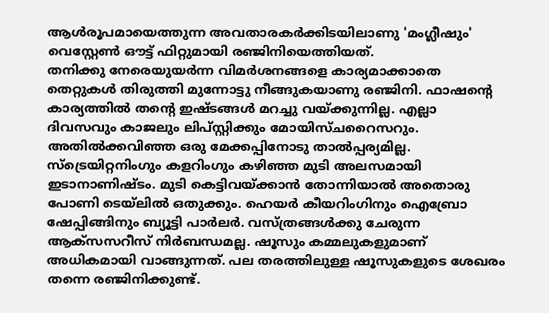ആള്‍രൂപമായെത്തുന്ന അവതാരകര്‍ക്കിടയിലാണു 'മംഗ്ലീഷും' വെസ്റ്റേണ്‍ ഔട്ട്‌ ഫിറ്റുമായി രഞ്ജിനിയെത്തിയത്‌.
തനിക്കു നേരെയുയര്‍ന്ന വിമര്‍ശനങ്ങളെ കാര്യമാക്കാതെ തെറ്റുകള്‍ തിരുത്തി മുന്നോട്ടു നീങ്ങുകയാണു രഞ്ജിനി. ഫാഷന്റെ കാര്യത്തില്‍ തന്റെ ഇഷ്ടങ്ങള്‍ മറച്ചു വയ്ക്കുന്നില്ല. എല്ലാ ദിവസവും കാജലും ലിപ്സ്റ്റിക്കും മോയിസ്ചറൈസറും. അതില്‍ക്കവിഞ്ഞ ഒരു മേക്കപ്പിനോടു താല്‍പ്പര്യമില്ല. സ്ട്രെയിറ്റനിംഗും കളറിംഗും കഴിഞ്ഞ മുടി അലസമായി ഇടാനാണിഷ്ടം. മുടി കെട്ടിവയ്ക്കാന്‍ തോന്നിയാല്‍ അതൊരു പോണി ടെയ്‌ലില്‍ ഒതുക്കും. ഹെയര്‍ കീയറിംഗിനും ഐബ്രോ ഷേപ്പിങ്ങിനും ബ്യൂട്ടി പാര്‍ലര്‍. വസ്ത്രങ്ങള്‍ക്കു ചേരുന്ന ആക്സസറീസ്‌ നിര്‍ബന്ധമല്ല. ഷൂസും കമ്മലുകളുമാണ്‌ അധികമായി വാങ്ങുന്നത്‌. പല തരത്തിലുള്ള ഷൂസുകളുടെ ശേഖരം തന്നെ രഞ്ജിനിക്കുണ്ട്‌.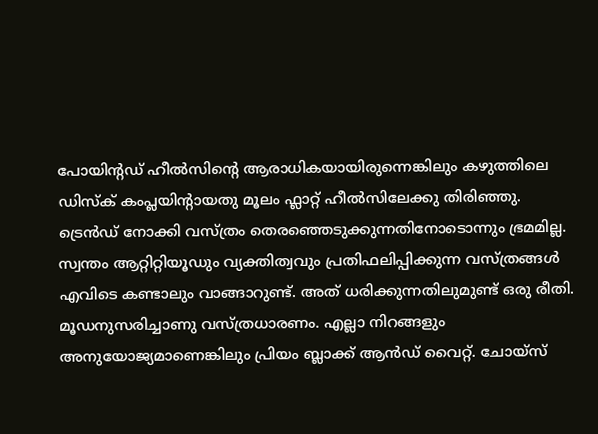പോയിന്റഡ്‌ ഹീല്‍സിന്റെ ആരാധികയായിരുന്നെങ്കിലും കഴുത്തിലെ ഡിസ്ക്‌ കംപ്ലയിന്റായതു മൂലം ഫ്ലാറ്റ്‌ ഹീല്‍സിലേക്കു തിരിഞ്ഞു.
ട്രെന്‍ഡ്‌ നോക്കി വസ്ത്രം തെരഞ്ഞെടുക്കുന്നതിനോടൊന്നും ഭ്രമമില്ല. സ്വന്തം ആറ്റിറ്റിയൂഡും വ്യക്തിത്വവും പ്രതിഫലിപ്പിക്കുന്ന വസ്ത്രങ്ങള്‍ എവിടെ കണ്ടാലും വാങ്ങാറുണ്ട്‌. അത്‌ ധരിക്കുന്നതിലുമുണ്ട്‌ ഒരു രീതി. മൂഡനുസരിച്ചാണു വസ്ത്രധാരണം. എല്ലാ നിറങ്ങളും അനുയോജ്യമാണെങ്കിലും പ്രിയം ബ്ലാക്ക്‌ ആന്‍ഡ്‌ വൈറ്റ്‌. ചോയ്സ്‌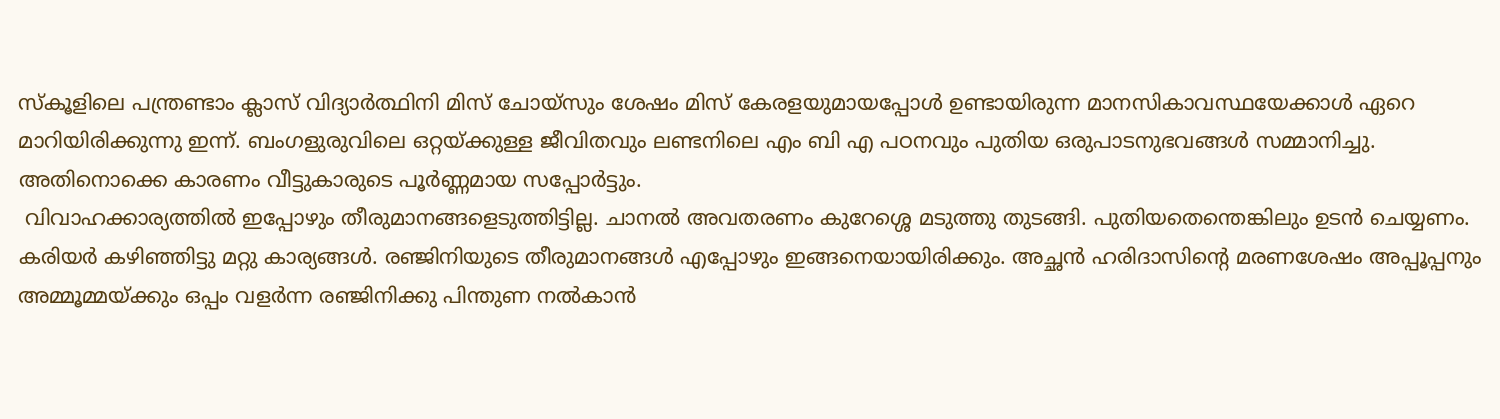സ്കൂളിലെ പന്ത്രണ്ടാം ക്ലാസ്‌ വിദ്യാര്‍ത്ഥിനി മിസ്‌ ചോയ്സും ശേഷം മിസ്‌ കേരളയുമായപ്പോള്‍ ഉണ്ടായിരുന്ന മാനസികാവസ്ഥയേക്കാള്‍ ഏറെ മാറിയിരിക്കുന്നു ഇന്ന്‌. ബംഗളുരുവിലെ ഒറ്റയ്ക്കുള്ള ജീവിതവും ലണ്ടനിലെ എം ബി എ പഠനവും പുതിയ ഒരുപാടനുഭവങ്ങള്‍ സമ്മാനിച്ചു. അതിനൊക്കെ കാരണം വീട്ടുകാരുടെ പൂര്‍ണ്ണമായ സപ്പോര്‍ട്ടും.
 വിവാഹക്കാര്യത്തില്‍ ഇപ്പോഴും തീരുമാനങ്ങളെടുത്തിട്ടില്ല. ചാനല്‍ അവതരണം കുറേശ്ശെ മടുത്തു തുടങ്ങി. പുതിയതെന്തെങ്കിലും ഉടന്‍ ചെയ്യണം. കരിയര്‍ കഴിഞ്ഞിട്ടു മറ്റു കാര്യങ്ങള്‍. രഞ്ജിനിയുടെ തീരുമാനങ്ങള്‍ എപ്പോഴും ഇങ്ങനെയായിരിക്കും. അച്ഛന്‍ ഹരിദാസിന്റെ മരണശേഷം അപ്പൂപ്പനും അമ്മൂമ്മയ്ക്കും ഒപ്പം വളര്‍ന്ന രഞ്ജിനിക്കു പിന്തുണ നല്‍കാന്‍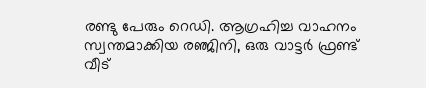രണ്ടു പേരും റെഡി. ആഗ്രഹിച്ച വാഹനം സ്വന്തമാക്കിയ രഞ്ജിനി, ഒരു വാട്ടര്‍ ഫ്രണ്ട്‌ വീട്‌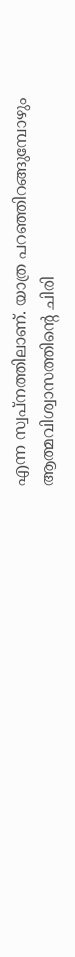എന്ന സ്വപ്നത്തിലാണ്‌. യാത്ര പറഞ്ഞിറങ്ങുമ്പോഴും ആത്മവിശ്വാസത്തിന്റെ ചിരി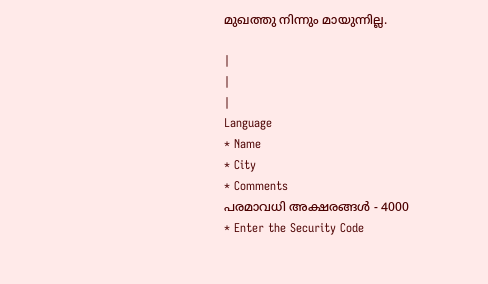മുഖത്തു നിന്നും മായുന്നില്ല.

|
|
|
Language
* Name
* City
* Comments
പരമാവധി അക്ഷരങ്ങള്‍ - 4000
* Enter the Security Code